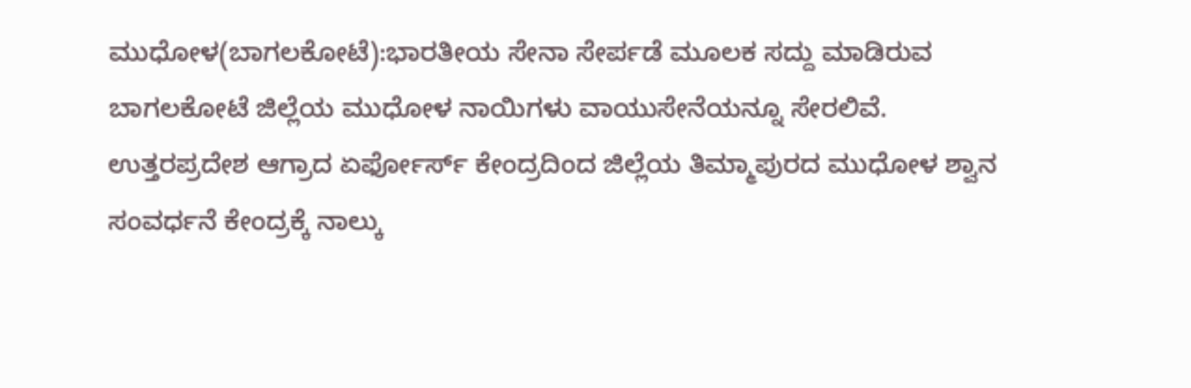ಮುಧೋಳ(ಬಾಗಲಕೋಟೆ):ಭಾರತೀಯ ಸೇನಾ ಸೇರ್ಪಡೆ ಮೂಲಕ ಸದ್ದು ಮಾಡಿರುವ ಬಾಗಲಕೋಟೆ ಜಿಲ್ಲೆಯ ಮುಧೋಳ ನಾಯಿಗಳು ವಾಯುಸೇನೆಯನ್ನೂ ಸೇರಲಿವೆ.
ಉತ್ತರಪ್ರದೇಶ ಆಗ್ರಾದ ಏರ್ಫೋರ್ಸ್ ಕೇಂದ್ರದಿಂದ ಜಿಲ್ಲೆಯ ತಿಮ್ಮಾಪುರದ ಮುಧೋಳ ಶ್ವಾನ ಸಂವರ್ಧನೆ ಕೇಂದ್ರಕ್ಕೆ ನಾಲ್ಕು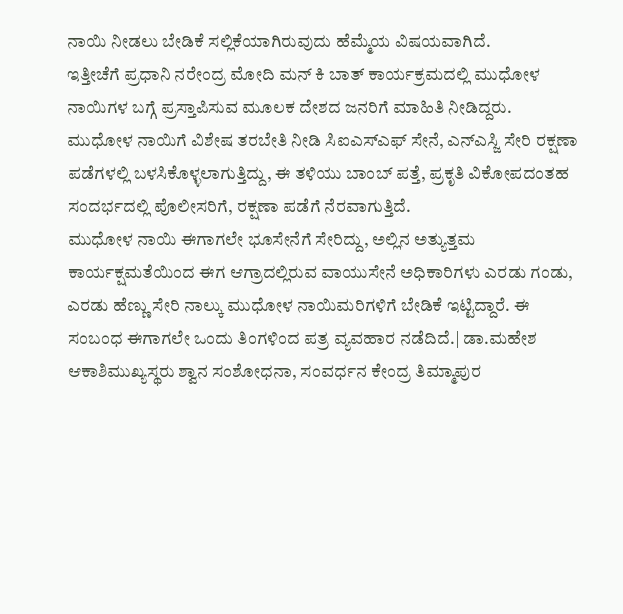ನಾಯಿ ನೀಡಲು ಬೇಡಿಕೆ ಸಲ್ಲಿಕೆಯಾಗಿರುವುದು ಹೆಮ್ಮೆಯ ವಿಷಯವಾಗಿದೆ.
ಇತ್ತೀಚೆಗೆ ಪ್ರಧಾನಿ ನರೇಂದ್ರ ಮೋದಿ ಮನ್ ಕಿ ಬಾತ್ ಕಾರ್ಯಕ್ರಮದಲ್ಲಿ ಮುಧೋಳ ನಾಯಿಗಳ ಬಗ್ಗೆ ಪ್ರಸ್ತಾಪಿಸುವ ಮೂಲಕ ದೇಶದ ಜನರಿಗೆ ಮಾಹಿತಿ ನೀಡಿದ್ದರು. ಮುಧೋಳ ನಾಯಿಗೆ ವಿಶೇಷ ತರಬೇತಿ ನೀಡಿ ಸಿಐಎಸ್ಎಫ್ ಸೇನೆ, ಎನ್ಎಸ್ಜಿ ಸೇರಿ ರಕ್ಷಣಾ ಪಡೆಗಳಲ್ಲಿ ಬಳಸಿಕೊಳ್ಳಲಾಗುತ್ತಿದ್ದು, ಈ ತಳಿಯು ಬಾಂಬ್ ಪತ್ತೆ, ಪ್ರಕೃತಿ ವಿಕೋಪದಂತಹ ಸಂದರ್ಭದಲ್ಲಿ ಪೊಲೀಸರಿಗೆ, ರಕ್ಷಣಾ ಪಡೆಗೆ ನೆರವಾಗುತ್ತಿದೆ.
ಮುಧೋಳ ನಾಯಿ ಈಗಾಗಲೇ ಭೂಸೇನೆಗೆ ಸೇರಿದ್ದು, ಅಲ್ಲಿನ ಅತ್ಯುತ್ತಮ ಕಾರ್ಯಕ್ಷಮತೆಯಿಂದ ಈಗ ಆಗ್ರಾದಲ್ಲಿರುವ ವಾಯುಸೇನೆ ಅಧಿಕಾರಿಗಳು ಎರಡು ಗಂಡು, ಎರಡು ಹೆಣ್ಣು ಸೇರಿ ನಾಲ್ಕು ಮುಧೋಳ ನಾಯಿಮರಿಗಳಿಗೆ ಬೇಡಿಕೆ ಇಟ್ಟಿದ್ದಾರೆ. ಈ ಸಂಬಂಧ ಈಗಾಗಲೇ ಒಂದು ತಿಂಗಳಿಂದ ಪತ್ರ ವ್ಯವಹಾರ ನಡೆದಿದೆ.| ಡಾ.ಮಹೇಶ ಆಕಾಶಿಮುಖ್ಯಸ್ಥರು ಶ್ವಾನ ಸಂಶೋಧನಾ, ಸಂವರ್ಧನ ಕೇಂದ್ರ ತಿಮ್ಮಾಪುರ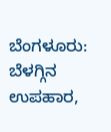ಬೆಂಗಳೂರು: ಬೆಳಗ್ಗಿನ ಉಪಹಾರ,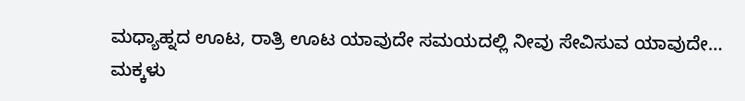ಮಧ್ಯಾಹ್ನದ ಊಟ, ರಾತ್ರಿ ಊಟ ಯಾವುದೇ ಸಮಯದಲ್ಲಿ ನೀವು ಸೇವಿಸುವ ಯಾವುದೇ…
ಮಕ್ಕಳು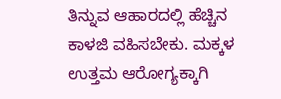ತಿನ್ನುವ ಆಹಾರದಲ್ಲಿ ಹೆಚ್ಚಿನ ಕಾಳಜಿ ವಹಿಸಬೇಕು. ಮಕ್ಕಳ ಉತ್ತಮ ಆರೋಗ್ಯಕ್ಕಾಗಿ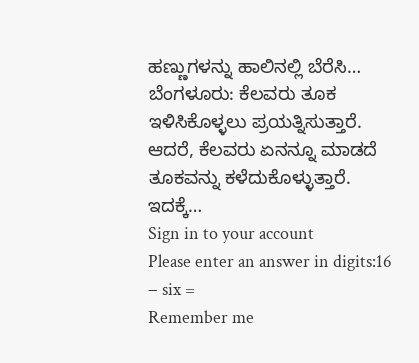ಹಣ್ಣುಗಳನ್ನು ಹಾಲಿನಲ್ಲಿ ಬೆರೆಸಿ…
ಬೆಂಗಳೂರು: ಕೆಲವರು ತೂಕ ಇಳಿಸಿಕೊಳ್ಳಲು ಪ್ರಯತ್ನಿಸುತ್ತಾರೆ. ಆದರೆ, ಕೆಲವರು ಏನನ್ನೂ ಮಾಡದೆ ತೂಕವನ್ನು ಕಳೆದುಕೊಳ್ಳುತ್ತಾರೆ. ಇದಕ್ಕೆ…
Sign in to your account
Please enter an answer in digits:16 − six =
Remember me